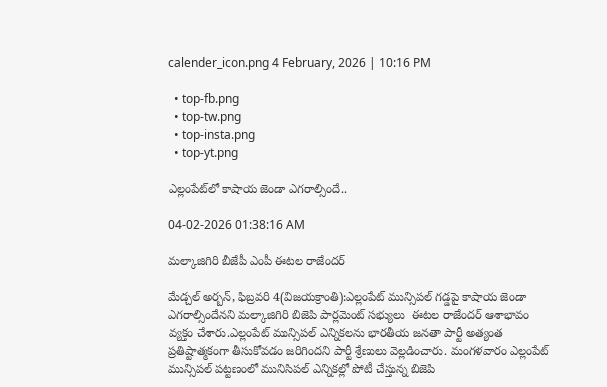calender_icon.png 4 February, 2026 | 10:16 PM

  • top-fb.png
  • top-tw.png
  • top-insta.png
  • top-yt.png

ఎల్లంపేట్‌లో కాషాయ జెండా ఎగరాల్సిందే..

04-02-2026 01:38:16 AM

మల్కాజిగిరి బీజేపీ ఎంపీ ఈటల రాజేందర్

మేడ్చల్ అర్బన్, ఫిబ్రవరి 4(విజయక్రాంతి):ఎల్లంపేట్ మున్సిపల్ గడ్డపై కాషాయ జెండా ఎగరాల్సిందేనని మల్కాజిగిరి బిజెపి పార్లమెంట్ సభ్యులు  ఈటల రాజేందర్ ఆశాభావం వ్యక్తం చేశారు.ఎల్లంపేట్ మున్సిపల్ ఎన్నికలను భారతీయ జనతా పార్టీ అత్యంత ప్రతిష్టాత్మకంగా తీసుకోవడం జరిగిందని పార్టీ శ్రేణులు వెల్లడించారు. మంగళవారం ఎల్లంపేట్ మున్సిపల్ పట్టణంలో మునిసిపల్ ఎన్నికల్లో పోటీ చేస్తున్న బిజెపి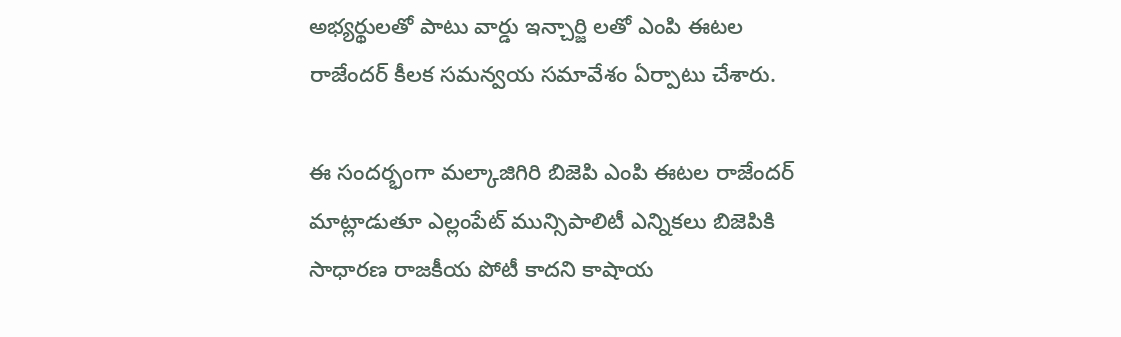అభ్యర్థులతో పాటు వార్డు ఇన్చార్జి లతో ఎంపి ఈటల రాజేందర్ కీలక సమన్వయ సమావేశం ఏర్పాటు చేశారు.

ఈ సందర్భంగా మల్కాజిగిరి బిజెపి ఎంపి ఈటల రాజేందర్ మాట్లాడుతూ ఎల్లంపేట్ మున్సిపాలిటీ ఎన్నికలు బిజెపికి సాధారణ రాజకీయ పోటీ కాదని కాషాయ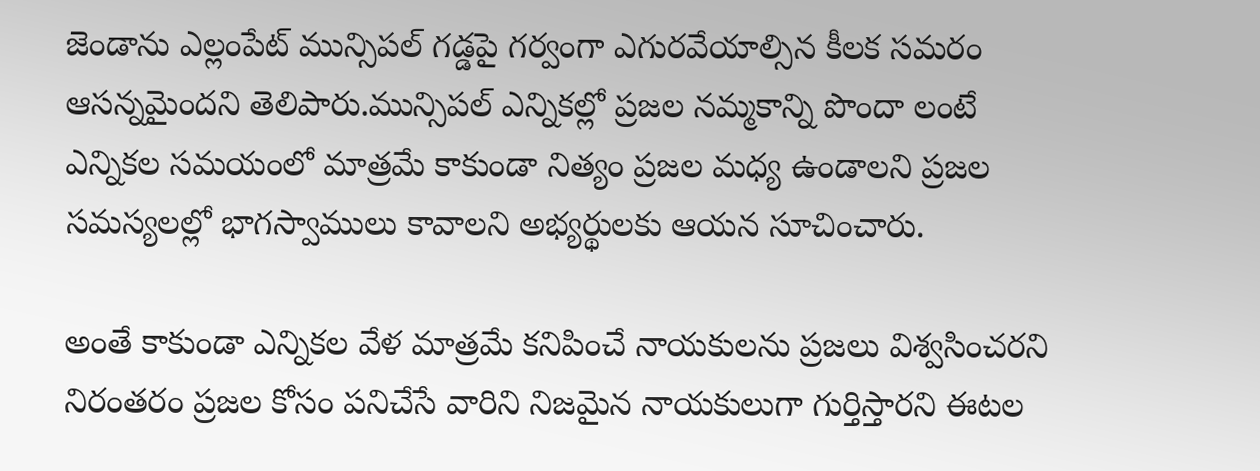జెండాను ఎల్లంపేట్ మున్సిపల్ గడ్డపై గర్వంగా ఎగురవేయాల్సిన కీలక సమరం ఆసన్నమైందని తెలిపారు.మున్సిపల్ ఎన్నికల్లో ప్రజల నమ్మకాన్ని పొందా లంటే ఎన్నికల సమయంలో మాత్రమే కాకుండా నిత్యం ప్రజల మధ్య ఉండాలని ప్రజల సమస్యలల్లో భాగస్వాములు కావాలని అభ్యర్థులకు ఆయన సూచించారు.

అంతే కాకుండా ఎన్నికల వేళ మాత్రమే కనిపించే నాయకులను ప్రజలు విశ్వసించరని నిరంతరం ప్రజల కోసం పనిచేసే వారిని నిజమైన నాయకులుగా గుర్తిస్తారని ఈటల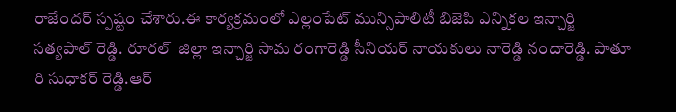రాజేందర్ స్పష్టం చేశారు.ఈ కార్యక్రమంలో ఎల్లంపేట్ మున్సిపాలిటీ బిజెపి ఎన్నికల ఇన్చార్జి సత్యపాల్ రెడ్డి. రూరల్  జిల్లా ఇన్చార్జి సామ రంగారెడ్డి సీనియర్ నాయకులు నారెడ్డి నందారెడ్డి. పాతూ రి సుధాకర్ రెడ్డి.ఆర్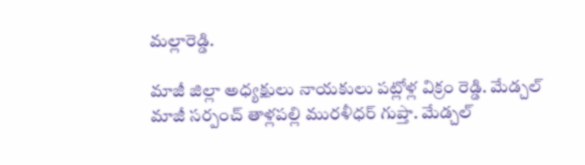మల్లారెడ్డి.

మాజీ జిల్లా అధ్యక్షులు నాయకులు పట్లోళ్ల విక్రం రెడ్డి. మేడ్చల్ మాజీ సర్పంచ్ తాళ్లపల్లి మురళీధర్ గుప్తా. మేడ్చల్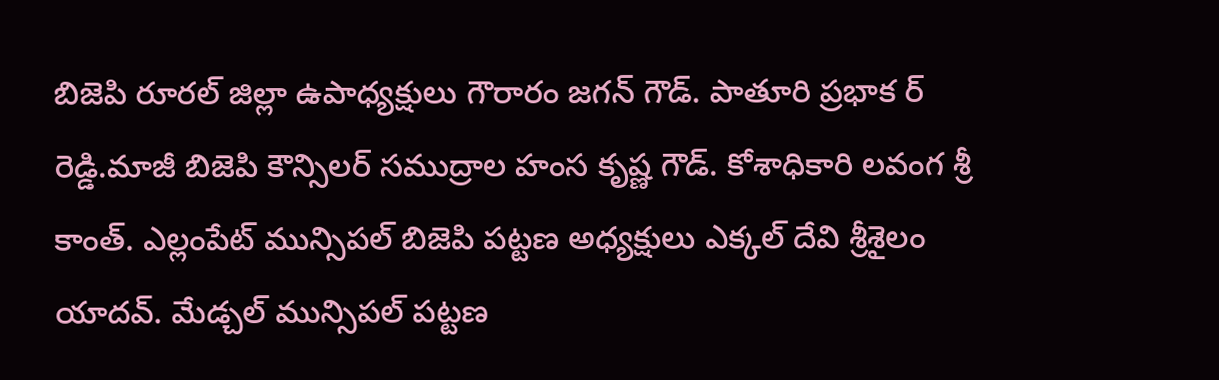బిజెపి రూరల్ జిల్లా ఉపాధ్యక్షులు గౌరారం జగన్ గౌడ్. పాతూరి ప్రభాక ర్ రెడ్డి.మాజీ బిజెపి కౌన్సిలర్ సముద్రాల హంస కృష్ణ గౌడ్. కోశాధికారి లవంగ శ్రీ కాంత్. ఎల్లంపేట్ మున్సిపల్ బిజెపి పట్టణ అధ్యక్షులు ఎక్కల్ దేవి శ్రీశైలం యాదవ్. మేడ్చల్ మున్సిపల్ పట్టణ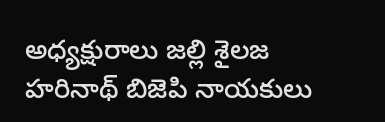అధ్యక్షురాలు జల్లి శైలజ హరినాథ్ బిజెపి నాయకులు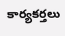కార్యకర్తలు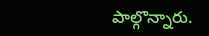పాల్గొన్నారు.